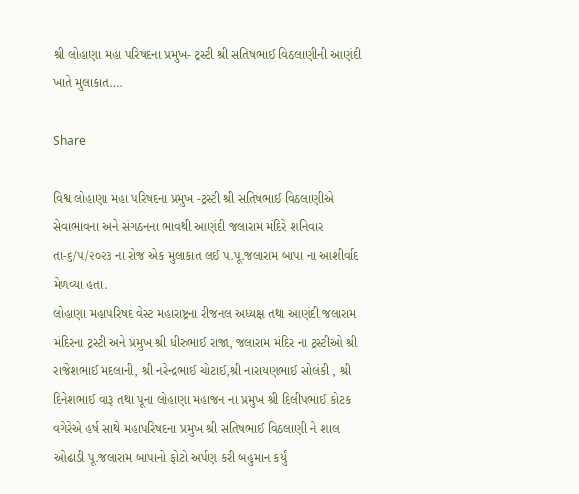શ્રી લોહાણા મહા પરિષદના પ્રમુખ- ટ્રસ્ટી શ્રી સતિષભાઈ વિઠલાણીની આણંદી ખાતે મુલાકાત….

Share

વિશ્વ લોહાણા મહા પરિષદના પ્રમુખ -ટ્રસ્ટી શ્રી સતિષભાઈ વિઠલાણીએ સેવાભાવના અને સંગઠનના ભાવથી આણંદી જલારામ મંદિરે શનિવાર તા-૬/૫/૨૦૨૩ ના રોજ એક મુલાકાત લઈ પ.પૂ.જલારામ બાપા ના આશીર્વાદ મેળવ્યા હતા.
લોહાણા મહાપરિષદ વેસ્ટ મહારાષ્ટ્રના રીજનલ અધ્યક્ષ તથા આણંદી જલારામ મંદિરના ટ્રસ્ટી અને પ્રમુખ શ્રી ધીરુભાઈ રાજા, જલારામ મંદિર ના ટ્રસ્ટીઓ શ્રી રાજેશભાઈ મદલાની, શ્રી નરેન્દ્રભાઈ ચોટાઈ,શ્રી નારાયણભાઈ સોલંકી , શ્રી દિનેશભાઈ વારૂ તથા પૂના લોહાણા મહાજન ના પ્રમુખ શ્રી દિલીપભાઈ કોટક વગેરેએ હર્ષ સાથે મહાપરિષદના પ્રમુખ શ્રી સતિષભાઈ વિઠલાણી ને શાલ ઓઢાડી પૂ.જલારામ બાપાનો ફોટો અર્પણ કરી બહુમાન કર્યું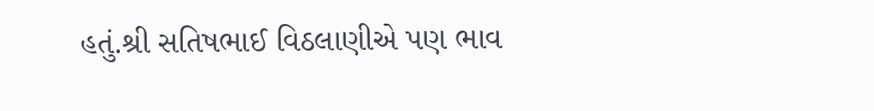હતું.શ્રી સતિષભાઈ વિઠલાણીએ પણ ભાવ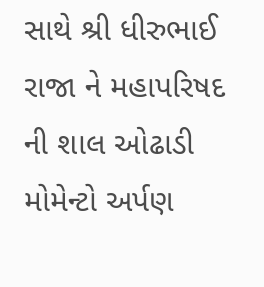સાથે શ્રી ધીરુભાઈ રાજા ને મહાપરિષદ ની શાલ ઓઢાડી મોમેન્ટો અર્પણ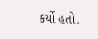કર્યો હતો.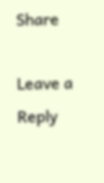Share

Leave a Reply